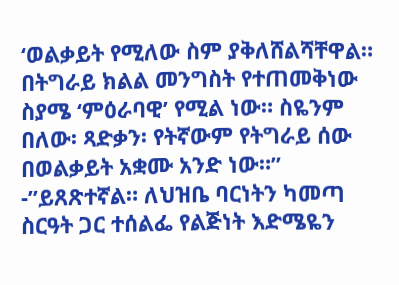‘ወልቃይት የሚለው ስም ያቅለሸልሻቸዋል። በትግራይ ክልል መንግስት የተጠመቅነው ስያሜ ‘ምዕራባዊ’ የሚል ነው። ስዬንም በለው፡ ጻድቃን፡ የትኛውም የትግራይ ሰው በወልቃይት አቋሙ አንድ ነው።” -”ይጸጽተኛል። ለህዝቤ ባርነትን ካመጣ ስርዓት ጋር ተሰልፌ የልጅነት እድሜዬን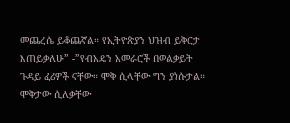መጨረሴ ይቆጨኛል። የኢትዮጵያን ህዝብ ይቅርታ እጠይቃለሁ” -”የብአዴን አመራሮች በወልቃይት ጉዳይ ፈሪዎች ናቸው። ሞቅ ሲላቸው ግን ያነሱታል። ሞቅታው ሲለቃቸው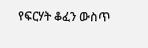የፍርሃት ቆፈን ውስጥ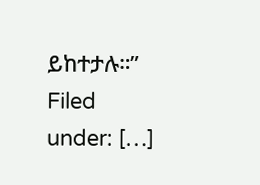ይከተታሉ።” Filed under: […]